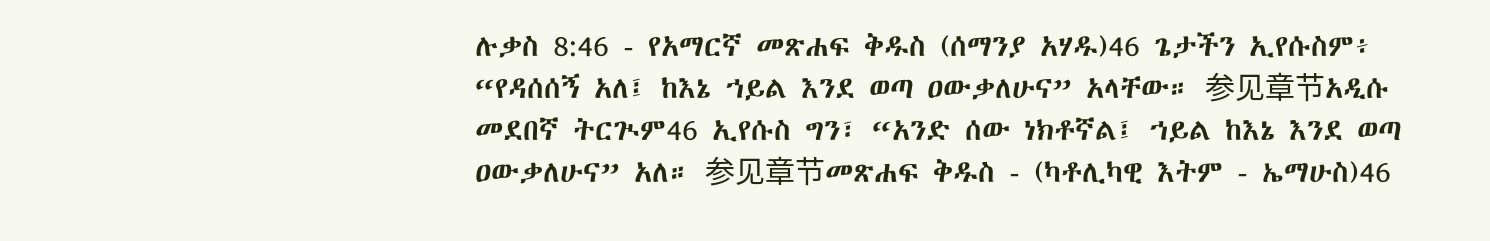ሉቃስ 8:46 - የአማርኛ መጽሐፍ ቅዱስ (ሰማንያ አሃዱ)46 ጌታችን ኢየሱስም፥ “የዳሰሰኝ አለ፤ ከእኔ ኀይል እንደ ወጣ ዐውቃለሁና” አላቸው። 参见章节አዲሱ መደበኛ ትርጒም46 ኢየሱስ ግን፣ “አንድ ሰው ነክቶኛል፤ ኀይል ከእኔ እንደ ወጣ ዐውቃለሁና” አለ። 参见章节መጽሐፍ ቅዱስ - (ካቶሊካዊ እትም - ኤማሁስ)46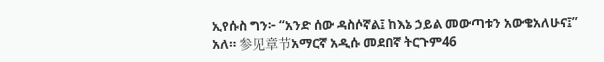ኢየሱስ ግን፦ “አንድ ሰው ዳስሶኛል፤ ከእኔ ኃይል መውጣቱን አውቄአለሁና፤” አለ። 参见章节አማርኛ አዲሱ መደበኛ ትርጉም46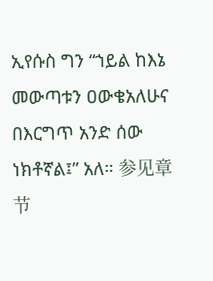ኢየሱስ ግን “ኀይል ከእኔ መውጣቱን ዐውቄአለሁና በእርግጥ አንድ ሰው ነክቶኛል፤” አለ። 参见章节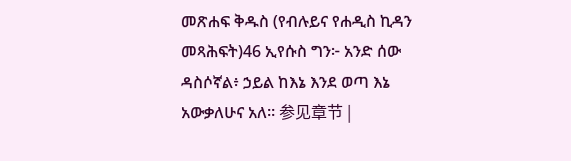መጽሐፍ ቅዱስ (የብሉይና የሐዲስ ኪዳን መጻሕፍት)46 ኢየሱስ ግን፦ አንድ ሰው ዳስሶኛል፥ ኃይል ከእኔ እንደ ወጣ እኔ አውቃለሁና አለ። 参见章节 |